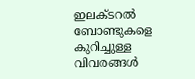ഇലക്ടറല്‍ ബോണ്ടുകളെ കുറിച്ചുള്ള വിവരങ്ങള്‍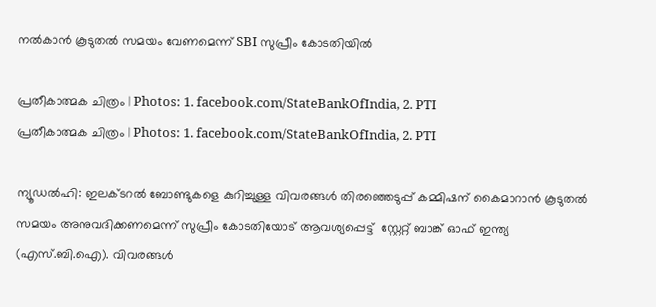നല്‍കാന്‍ കൂടുതല്‍ സമയം വേണമെന്ന് SBI സുപ്രീം കോടതിയില്‍

പ്രതീകാത്മക ചിത്രം | Photos: 1. facebook.com/StateBankOfIndia, 2. PTI
പ്രതീകാത്മക ചിത്രം | Photos: 1. facebook.com/StateBankOfIndia, 2. PTI

ന്യൂഡല്‍ഹി: ഇലക്ടറല്‍ ബോണ്ടുകളെ കുറിച്ചുള്ള വിവരങ്ങള്‍ തിരഞ്ഞെടുപ്പ് കമ്മിഷന് കൈമാറാന്‍ കൂടുതല്‍ സമയം അനുവദിക്കണമെന്ന് സുപ്രീം കോടതിയോട് ആവശ്യപ്പെട്ട്  സ്റ്റേറ്റ് ബാങ്ക് ഓഫ് ഇന്ത്യ (എസ്.ബി.ഐ). വിവരങ്ങള്‍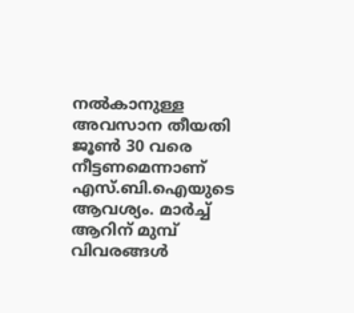നല്‍കാനുള്ള അവസാന തീയതി ജൂണ്‍ 30 വരെ നീട്ടണമെന്നാണ് എസ്.ബി.ഐയുടെ ആവശ്യം. മാര്‍ച്ച് ആറിന് മുമ്പ് വിവരങ്ങള്‍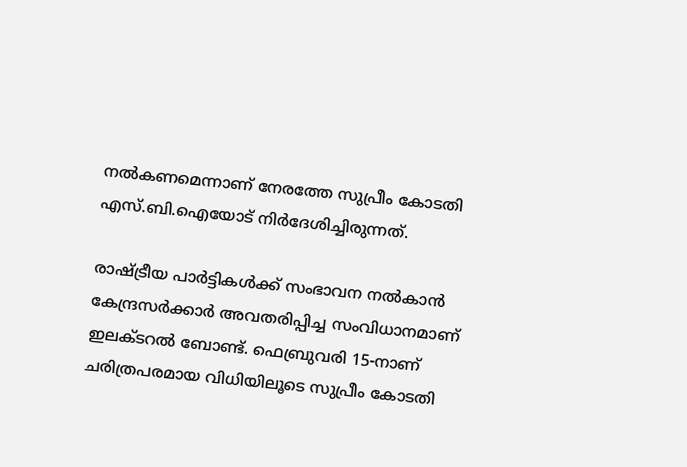നല്‍കണമെന്നാണ് നേരത്തേ സുപ്രീം കോടതി എസ്.ബി.ഐയോട് നിര്‍ദേശിച്ചിരുന്നത്.

രാഷ്ട്രീയ പാര്‍ട്ടികള്‍ക്ക് സംഭാവന നല്‍കാന്‍ കേന്ദ്രസര്‍ക്കാര്‍ അവതരിപ്പിച്ച സംവിധാനമാണ് ഇലക്ടറല്‍ ബോണ്ട്. ഫെബ്രുവരി 15-നാണ് ചരിത്രപരമായ വിധിയിലൂടെ സുപ്രീം കോടതി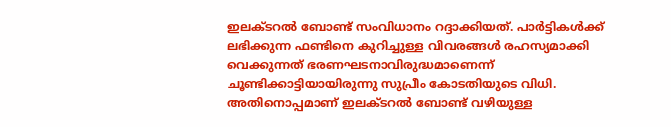ഇലക്ടറല്‍ ബോണ്ട് സംവിധാനം റദ്ദാക്കിയത്. പാര്‍ട്ടികള്‍ക്ക് ലഭിക്കുന്ന ഫണ്ടിനെ കുറിച്ചുള്ള വിവരങ്ങള്‍ രഹസ്യമാക്കി വെക്കുന്നത് ഭരണഘടനാവിരുദ്ധമാണെന്ന് ചൂണ്ടിക്കാട്ടിയായിരുന്നു സുപ്രീം കോടതിയുടെ വിധി. അതിനൊപ്പമാണ് ഇലക്ടറല്‍ ബോണ്ട് വഴിയുള്ള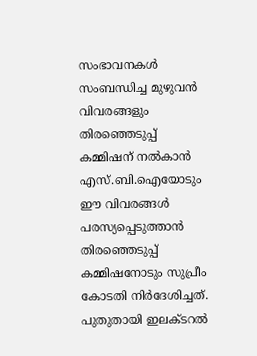സംഭാവനകള്‍ സംബന്ധിച്ച മുഴുവന്‍ വിവരങ്ങളും തിരഞ്ഞെടുപ്പ് കമ്മിഷന് നല്‍കാന്‍ എസ്.ബി.ഐയോടും ഈ വിവരങ്ങള്‍ പരസ്യപ്പെടുത്താന്‍ തിരഞ്ഞെടുപ്പ് കമ്മിഷനോടും സുപ്രീം കോടതി നിര്‍ദേശിച്ചത്. പുതുതായി ഇലക്ടറല്‍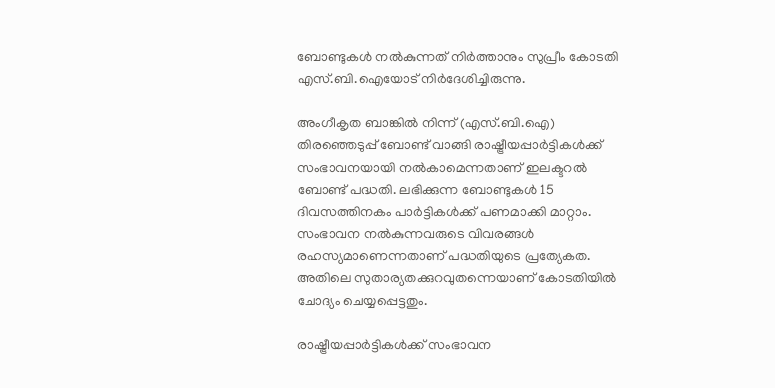ബോണ്ടുകള്‍ നല്‍കുന്നത് നിര്‍ത്താനും സുപ്രീം കോടതി എസ്.ബി.ഐയോട് നിര്‍ദേശിച്ചിരുന്നു.

അംഗീകൃത ബാങ്കില്‍ നിന്ന് (എസ്.ബി.ഐ) തിരഞ്ഞെടുപ്പ് ബോണ്ട് വാങ്ങി രാഷ്ട്രീയപ്പാര്‍ട്ടികള്‍ക്ക് സംഭാവനയായി നല്‍കാമെന്നതാണ് ഇലക്ടറല്‍ ബോണ്ട് പദ്ധതി. ലഭിക്കുന്ന ബോണ്ടുകള്‍ 15 ദിവസത്തിനകം പാര്‍ട്ടികള്‍ക്ക് പണമാക്കി മാറ്റാം. സംഭാവന നല്‍കുന്നവരുടെ വിവരങ്ങള്‍ രഹസ്യമാണെന്നതാണ് പദ്ധതിയുടെ പ്രത്യേകത. അതിലെ സുതാര്യതക്കുറവുതന്നെയാണ് കോടതിയില്‍ ചോദ്യം ചെയ്യപ്പെട്ടതും.

രാഷ്ട്രീയപ്പാര്‍ട്ടികള്‍ക്ക് സംഭാവന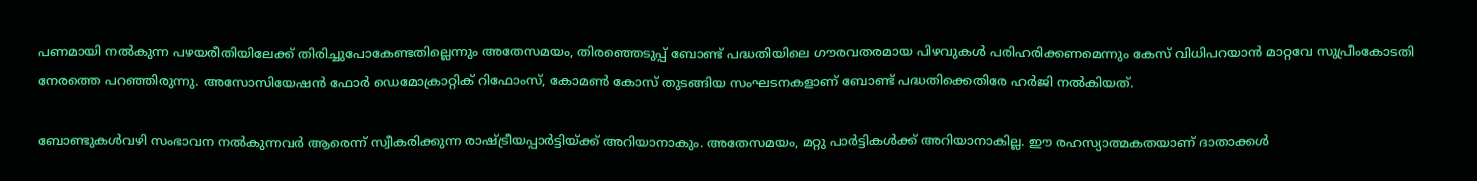പണമായി നല്‍കുന്ന പഴയരീതിയിലേക്ക് തിരിച്ചുപോകേണ്ടതില്ലെന്നും അതേസമയം, തിരഞ്ഞെടുപ്പ് ബോണ്ട് പദ്ധതിയിലെ ഗൗരവതരമായ പിഴവുകള്‍ പരിഹരിക്കണമെന്നും കേസ് വിധിപറയാന്‍ മാറ്റവേ സുപ്രീംകോടതി നേരത്തെ പറഞ്ഞിരുന്നു. അസോസിയേഷന്‍ ഫോര്‍ ഡെമോക്രാറ്റിക് റിഫോംസ്, കോമണ്‍ കോസ് തുടങ്ങിയ സംഘടനകളാണ് ബോണ്ട് പദ്ധതിക്കെതിരേ ഹര്‍ജി നല്‍കിയത്.

ബോണ്ടുകള്‍വഴി സംഭാവന നല്‍കുന്നവര്‍ ആരെന്ന് സ്വീകരിക്കുന്ന രാഷ്ട്രീയപ്പാര്‍ട്ടിയ്ക്ക് അറിയാനാകും. അതേസമയം, മറ്റു പാര്‍ട്ടികള്‍ക്ക് അറിയാനാകില്ല. ഈ രഹസ്യാത്മകതയാണ് ദാതാക്കള്‍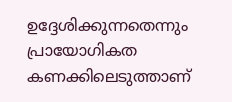ഉദ്ദേശിക്കുന്നതെന്നും പ്രായോഗികത കണക്കിലെടുത്താണ്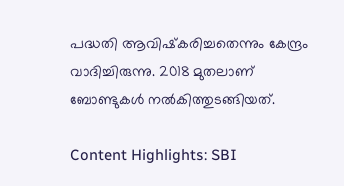പദ്ധതി ആവിഷ്‌കരിച്ചതെന്നും കേന്ദ്രം വാദിച്ചിരുന്നു. 2018 മുതലാണ് ബോണ്ടുകള്‍ നല്‍കിത്തുടങ്ങിയത്.

Content Highlights: SBI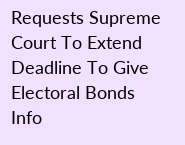Requests Supreme Court To Extend Deadline To Give Electoral Bonds Info